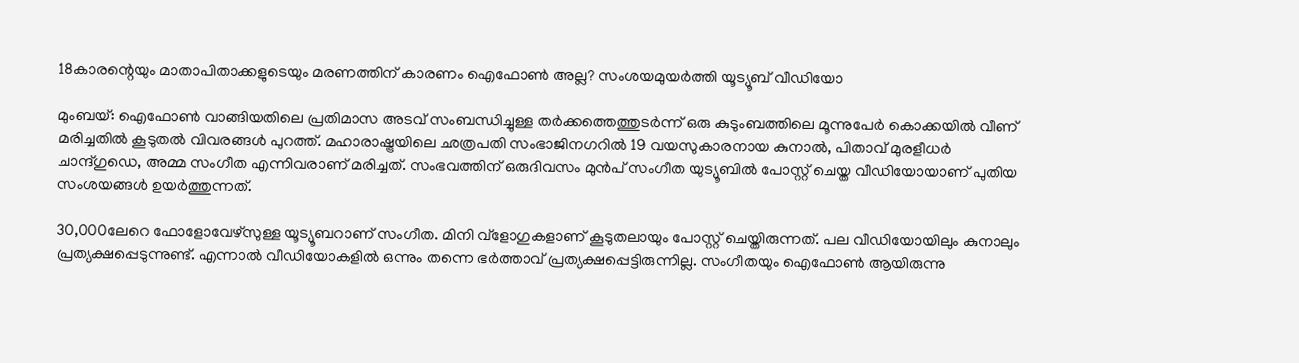18കാരന്റെയും മാതാപിതാക്കളുടെയും മരണത്തിന് കാരണം ഐഫോൺ അല്ല? സംശയമുയർത്തി യൂട്യൂബ് വീഡിയോ

മുംബയ്: ഐഫോൺ വാങ്ങിയതിലെ പ്രതിമാസ അടവ് സംബന്ധിച്ചുള്ള തർക്കത്തെത്തുടർന്ന് ഒരു കുടുംബത്തിലെ മൂന്നുപേർ കൊക്കയിൽ വീണ് മരിച്ചതിൽ കൂടുതൽ വിവരങ്ങൾ പുറത്ത്. മഹാരാഷ്ട്രയിലെ ഛത്രപതി സംഭാജിനഗറിൽ 19 വയസുകാരനായ കുനാൽ, പിതാവ് മുരളീധർ ചാന്ദ്ഗുഡെ, അമ്മ സംഗീത എന്നിവരാണ് മരിച്ചത്. സംഭവത്തിന് ഒരുദിവസം മുൻപ് സംഗീത യുട്യൂബിൽ പോസ്റ്റ് ചെയ്ത വീഡിയോയാണ് പുതിയ സംശയങ്ങൾ ഉയർത്തുന്നത്.

30,000ലേറെ ഫോളോവേഴ്‌സുള്ള യൂട്യൂബറാണ് സംഗീത. മിനി വ്ളോഗുകളാണ് കൂടുതലായും പോസ്റ്റ് ചെയ്തിരുന്നത്. പല വീഡിയോയിലും കുനാലും പ്രത്യക്ഷപ്പെടുന്നുണ്ട്. എന്നാൽ വീഡിയോകളിൽ ഒന്നും തന്നെ ഭർത്താവ് പ്രത്യക്ഷപ്പെട്ടിരുന്നില്ല. സംഗീതയും ഐഫോൺ ആയിരുന്നു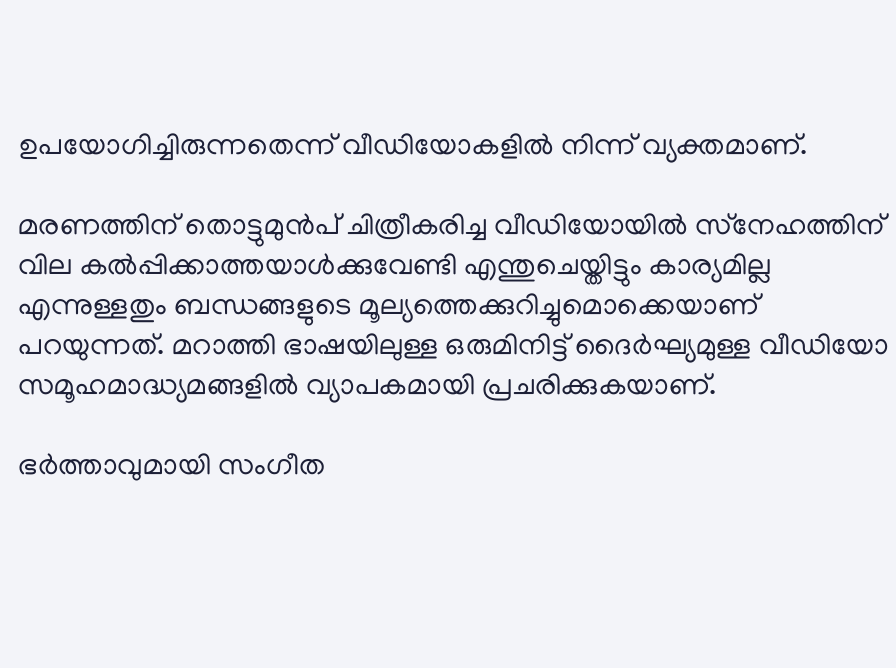ഉപയോഗിച്ചിരുന്നതെന്ന് വീഡിയോകളിൽ നിന്ന് വ്യക്തമാണ്.

മരണത്തിന് തൊട്ടുമുൻപ് ചിത്രീകരിച്ച വീഡിയോയിൽ സ്‌നേഹത്തിന് വില കൽപ്പിക്കാത്തയാൾക്കുവേണ്ടി എന്തുചെയ്തിട്ടും കാര്യമില്ല എന്നുള്ളതും ബന്ധങ്ങളുടെ മൂല്യത്തെക്കുറിച്ചുമൊക്കെയാണ് പറയുന്നത്. മറാത്തി ഭാഷയിലുള്ള ഒരുമിനിട്ട് ദൈർഘ്യമുള്ള വീഡിയോ സമൂഹമാദ്ധ്യമങ്ങളിൽ വ്യാപകമായി പ്രചരിക്കുകയാണ്.

ഭർത്താവുമായി സംഗീത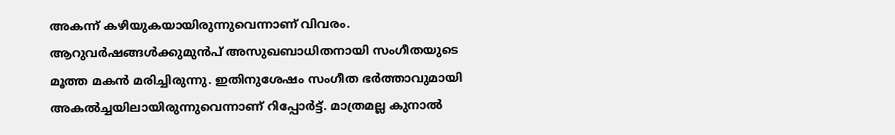അകന്ന് കഴിയുകയായിരുന്നുവെന്നാണ് വിവരം. ആറുവർഷങ്ങൾക്കുമുൻപ് അസുഖബാധിതനായി സംഗീതയുടെ മൂത്ത മകൻ മരിച്ചിരുന്നു. ഇതിനുശേഷം സംഗീത ഭർത്താവുമായി അകൽച്ചയിലായിരുന്നുവെന്നാണ് റിപ്പോർട്ട്. മാത്രമല്ല കുനാൽ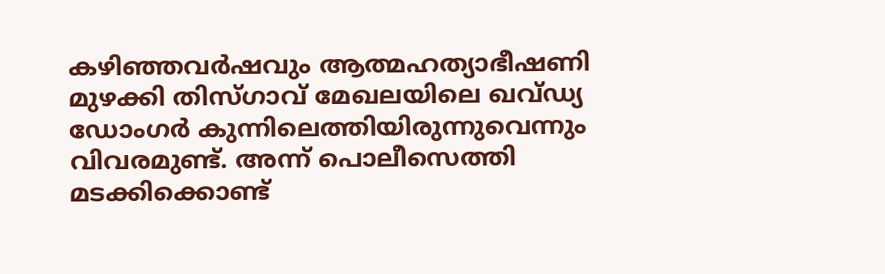കഴിഞ്ഞവർഷവും ആത്മഹത്യാഭീഷണി മുഴക്കി തിസ്ഗാവ് മേഖലയിലെ ഖവ്ഡ്യ ഡോംഗർ കുന്നിലെത്തിയിരുന്നുവെന്നും വിവരമുണ്ട്. അന്ന് പൊലീസെത്തി മടക്കിക്കൊണ്ട്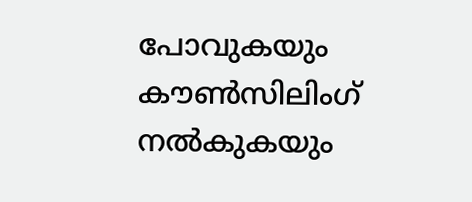പോവുകയും കൗൺസിലിംഗ് നൽകുകയും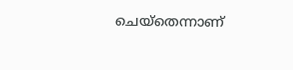ചെയ്തെന്നാണ്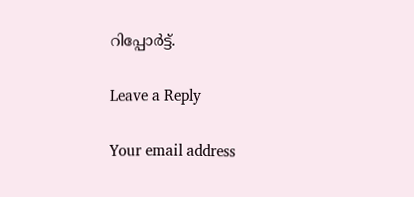റിപ്പോർട്ട്.

Leave a Reply

Your email address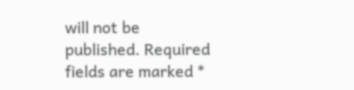will not be published. Required fields are marked *